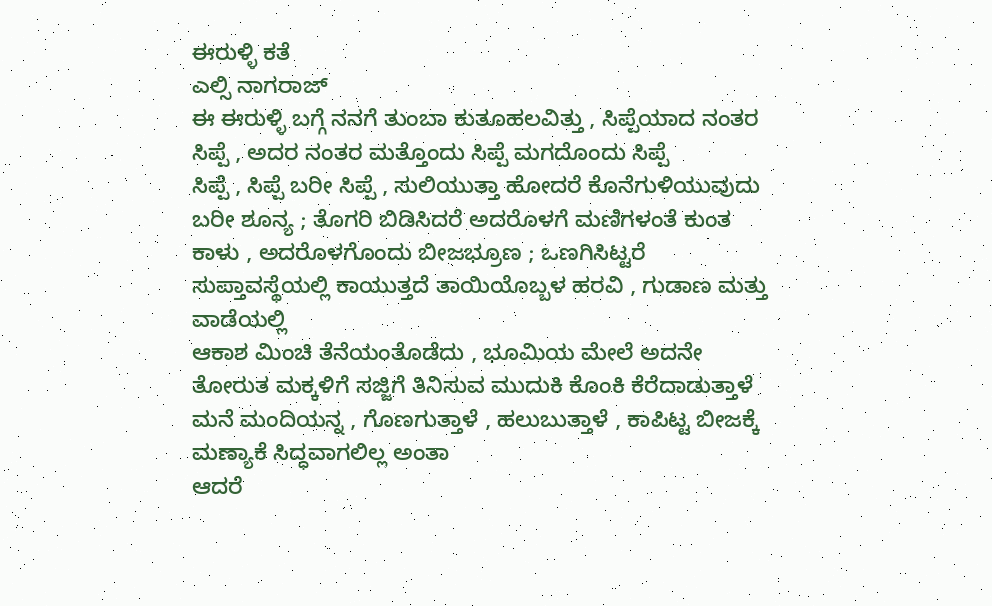ಈರುಳ್ಳಿ ಕತೆ
ಎಲ್ಸಿ ನಾಗರಾಜ್
ಈ ಈರುಳ್ಳಿ ಬಗ್ಗೆ ನನಗೆ ತುಂಬಾ ಕುತೂಹಲವಿತ್ತು , ಸಿಪ್ಪೆಯಾದ ನಂತರ ಸಿಪ್ಪೆ , ಅದರ ನಂತರ ಮತ್ತೊಂದು ಸಿಪ್ಪೆ ಮಗದೊಂದು ಸಿಪ್ಪೆ
ಸಿಪ್ಪೆ , ಸಿಪ್ಪೆ ಬರೀ ಸಿಪ್ಪೆ , ಸುಲಿಯುತ್ತಾ ಹೋದರೆ ಕೊನೆಗುಳಿಯುವುದು ಬರೀ ಶೂನ್ಯ ; ತೊಗರಿ ಬಿಡಿಸಿದರೆ ಅದರೊಳಗೆ ಮಣಿಗಳಂತೆ ಕುಂತ ಕಾಳು , ಅದರೊಳಗೊಂದು ಬೀಜಭ್ರೂಣ ; ಒಣಗಿಸಿಟ್ಟರೆ ಸುಪ್ತಾವಸ್ಥೆಯಲ್ಲಿ ಕಾಯುತ್ತದೆ ತಾಯಿಯೊಬ್ಬಳ ಹರವಿ , ಗುಡಾಣ ಮತ್ತು ವಾಡೆಯಲ್ಲಿ
ಆಕಾಶ ಮಿಂಚಿ ತೆನೆಯಂತೊಡೆದು , ಭೂಮಿಯ ಮೇಲೆ ಅದನೇ ತೋರುತ ಮಕ್ಕಳಿಗೆ ಸಜ್ಜಿಗೆ ತಿನಿಸುವ ಮುದುಕಿ ಕೊಂಕಿ ಕೆರೆದಾಡುತ್ತಾಳೆ ಮನೆ ಮಂದಿಯನ್ನ , ಗೊಣಗುತ್ತಾಳೆ , ಹಲುಬುತ್ತಾಳೆ , ಕಾಪಿಟ್ಟ ಬೀಜಕ್ಕೆ ಮಣ್ಯಾಕೆ ಸಿದ್ಧವಾಗಲಿಲ್ಲ ಅಂತಾ
ಆದರೆ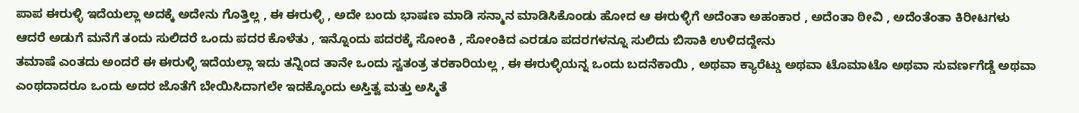ಪಾಪ ಈರುಳ್ಳಿ ಇದೆಯಲ್ಲಾ ಅದಕ್ಕೆ ಅದೇನು ಗೊತ್ತಿಲ್ಲ , ಈ ಈರುಳ್ಳಿ , ಅದೇ ಬಂದು ಭಾಷಣ ಮಾಡಿ ಸನ್ಮಾನ ಮಾಡಿಸಿಕೊಂಡು ಹೋದ ಆ ಈರುಳ್ಳಿಗೆ ಅದೆಂತಾ ಅಹಂಕಾರ , ಅದೆಂತಾ ಠೀವಿ , ಅದೆಂತೆಂತಾ ಕಿರೀಟಗಳು
ಆದರೆ ಅಡುಗೆ ಮನೆಗೆ ತಂದು ಸುಲಿದರೆ ಒಂದು ಪದರ ಕೊಳೆತು , ಇನ್ನೊಂದು ಪದರಕ್ಕೆ ಸೋಂಕಿ , ಸೋಂಕಿದ ಎರಡೂ ಪದರಗಳನ್ನೂ ಸುಲಿದು ಬಿಸಾಕಿ ಉಳಿದದ್ದೇನು
ತಮಾಷೆ ಎಂತದು ಅಂದರೆ ಈ ಈರುಳ್ಳಿ ಇದೆಯಲ್ಲಾ ಇದು ತನ್ನಿಂದ ತಾನೇ ಒಂದು ಸ್ವತಂತ್ರ ತರಕಾರಿಯಲ್ಲ , ಈ ಈರುಳ್ಳಿಯನ್ನ ಒಂದು ಬದನೆಕಾಯಿ , ಅಥವಾ ಕ್ಯಾರೆಟ್ಡು ಅಥವಾ ಟೊಮಾಟೊ ಅಥವಾ ಸುವರ್ಣಗೆಡ್ಡೆ ಅಥವಾ ಎಂಥದಾದರೂ ಒಂದು ಅದರ ಜೊತೆಗೆ ಬೇಯಿಸಿದಾಗಲೇ ಇದಕ್ಕೊಂದು ಅಸ್ತಿತ್ವ ಮತ್ತು ಅಸ್ಮಿತೆ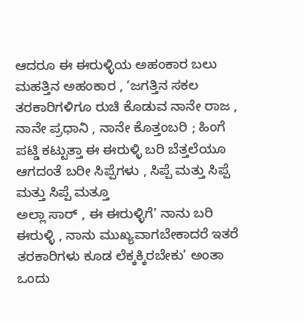ಆದರೂ ಈ ಈರುಳ್ಳಿಯ ಅಹಂಕಾರ ಬಲು ಮಹತ್ತಿನ ಅಹಂಕಾರ , ‘ಜಗತ್ತಿನ ಸಕಲ ತರಕಾರಿಗಳಿಗೂ ರುಚಿ ಕೊಡುವ ನಾನೇ ರಾಜ , ನಾನೇ ಪ್ರಧಾನಿ , ನಾನೇ ಕೊತ್ತಂಬರಿ ; ಹಿಂಗೆ ಪಟ್ಡಿ ಕಟ್ಟುತ್ತಾ ಈ ಈರುಳ್ಳಿ ಬರಿ ಬೆತ್ತಲೆಯೂ ಆಗದಂತೆ ಬರೀ ಸಿಪ್ಪೆಗಳು , ಸಿಪ್ಪೆ ಮತ್ತು ಸಿಪ್ಪೆ ಮತ್ತು ಸಿಪ್ಪೆ ಮತ್ತೂ
ಅಲ್ಲಾ ಸಾರ್ , ಈ ಈರುಳ್ಳಿಗೆ’ ನಾನು ಬರಿ ಈರುಳ್ಳಿ , ನಾನು ಮುಖ್ಯವಾಗಬೇಕಾದರೆ ಇತರೆ ತರಕಾರಿಗಳು ಕೂಡ ಲೆಕ್ಕಕ್ಕಿರಬೇಕು’ ಅಂತಾ ಒಂದು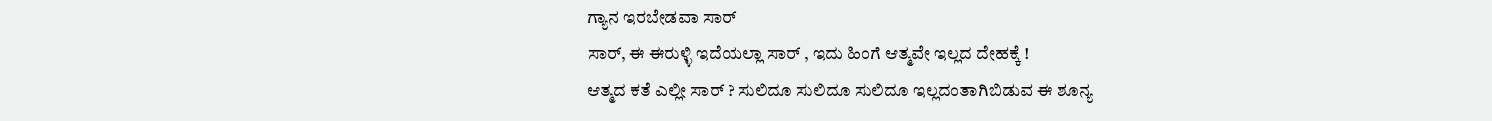ಗ್ಯಾನ ಇರಬೇಡವಾ ಸಾರ್
ಸಾರ್, ಈ ಈರುಳ್ಳಿ ಇದೆಯಲ್ಲಾ ಸಾರ್ , ಇದು ಹಿಂಗೆ ಆತ್ಮವೇ ಇಲ್ಲದ ದೇಹಕ್ಕೆ !
ಆತ್ಮದ ಕತೆ ಎಲ್ಲೀ ಸಾರ್ ? ಸುಲಿದೂ ಸುಲಿದೂ ಸುಲಿದೂ ಇಲ್ಲದಂತಾಗಿಬಿಡುವ ಈ ಶೂನ್ಯ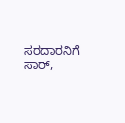ಸರದಾರನಿಗೆ
ಸಾರ್,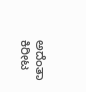ಅದೆಂತಾ ಕಿರೀಟ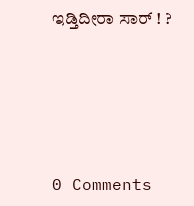ಇಡ್ತಿದೀರಾ ಸಾರ್ ! ?






0 Comments